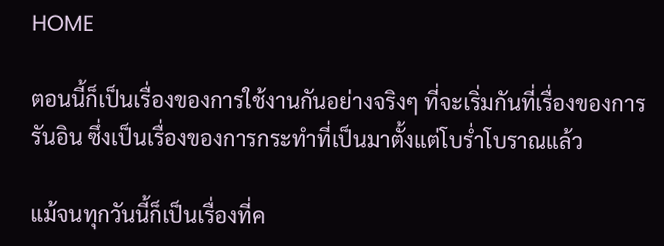HOME

ตอนนี้ก็เป็นเรื่องของการใช้งานกันอย่างจริงๆ ที่จะเริ่มกันที่เรื่องของการรันอิน ซึ่งเป็นเรื่องของการกระทำที่เป็นมาตั้งแต่โบร่ำโบราณแล้ว

แม้จนทุกวันนี้ก็เป็นเรื่องที่ค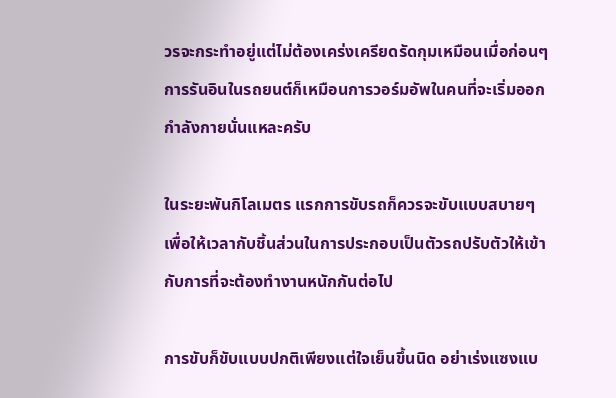วรจะกระทำอยู่แต่ไม่ต้องเคร่งเครียดรัดกุมเหมือนเมื่อก่อนๆ การรันอินในรถยนต์ก็เหมือนการวอร์มอัพในคนที่จะเริ่มออกกำลังกายนั่นแหละครับ

ในระยะพันกิโลเมตร แรกการขับรถก็ควรจะขับแบบสบายๆ เพื่อให้เวลากับชิ้นส่วนในการประกอบเป็นตัวรถปรับตัวให้เข้ากับการที่จะต้องทำงานหนักกันต่อไป

การขับก็ขับแบบปกติเพียงแต่ใจเย็นขึ้นนิด อย่าเร่งแซงแบ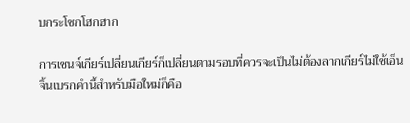บกระโชกโฮกฮาก

การเชนจ์เกียร์เปลี่ยนเกียร์ก็เปลี่ยนตามรอบที่ควรจะเป็นไม่ต้องลากเกียร์ไม่ใช้เอ็นจิ้นเบรกคำนี้สำหรับมือใหม่ก็คือ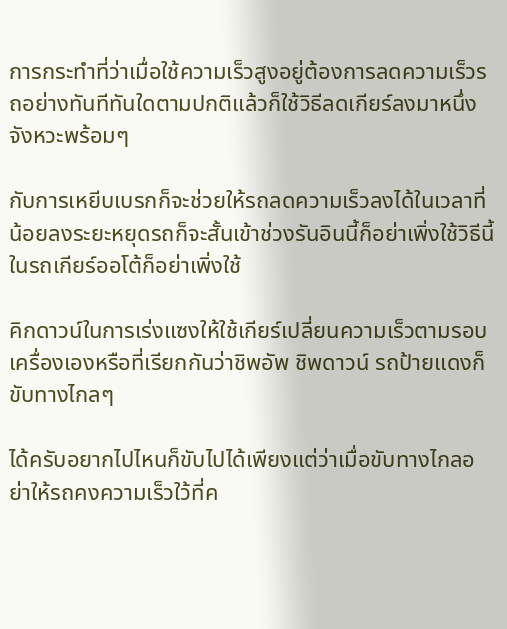การกระทำที่ว่าเมื่อใช้ความเร็วสูงอยู่ต้องการลดความเร็วรถอย่างทันทีทันใดตามปกติแล้วก็ใช้วิธีลดเกียร์ลงมาหนึ่งจังหวะพร้อมๆ

กับการเหยีบเบรกก็จะช่วยให้รถลดความเร็วลงได้ในเวลาที่น้อยลงระยะหยุดรถก็จะสั้นเข้าช่วงรันอินนี้ก็อย่าเพิ่งใช้วิธีนี้ ในรถเกียร์ออโต้ก็อย่าเพิ่งใช้

คิกดาวน์ในการเร่งแซงให้ใช้เกียร์เปลี่ยนความเร็วตามรอบเครื่องเองหรือที่เรียกกันว่าชิพอัพ ชิพดาวน์ รถป้ายแดงก็ขับทางไกลๆ

ได้ครับอยากไปไหนก็ขับไปได้เพียงแต่ว่าเมื่อขับทางไกลอย่าให้รถคงความเร็วใว้ที่ค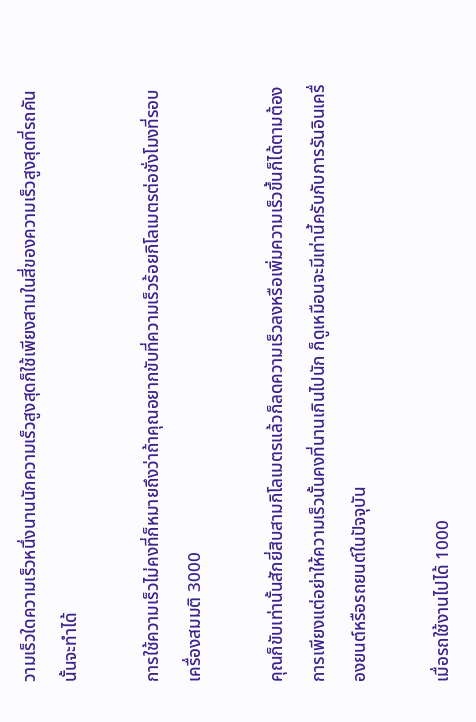วามเร็วใดความเร็วหนึ่งนานนักความเร็วสูงสุดก็ใช้เพียงสามในสี่ของความเร็วสูงสุดที่รถคันนั้นจะทำได้

การใช้ความเร็วไม่คงที่ก็หมายถึงว่าถ้าคุณอยากขับที่ความเร็วร้อยกิโลเมตรต่อชั่งโมงที่รอบเครื่องสมมติ 3000

คุณก็ขับเท่านั้นสักยี่สิบสามกิโลเมตรแล้วก็ลดความเร็วลงหรือเพิ่มความเร็วขึ้นก็ได้ตามต้องการเพียงแต่อย่าให้ความเร็วนั้นคงที่นานเกินไปนัก ก็ดูเหมือนจะมีเท่านี้ครับกับการรันอินเครื่องยนต์หรือรถยนต์ในปัจจุบัน

เมื่อรถใช้งานไปได้ 1000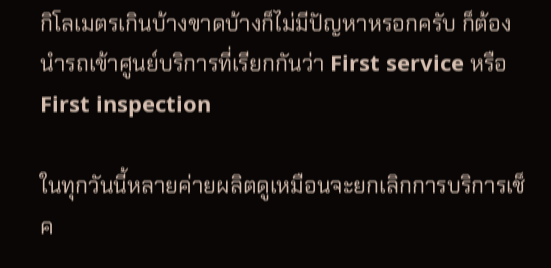กิโลเมตรเกินบ้างขาดบ้างก็ไม่มีปัญหาหรอกครับ ก็ต้องนำรถเข้าศูนย์บริการที่เรียกกันว่า First service หรือ First inspection

ในทุกวันนี้หลายค่ายผลิตดูเหมือนจะยกเลิกการบริการเช็ค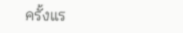ครั้งแร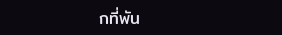กที่พัน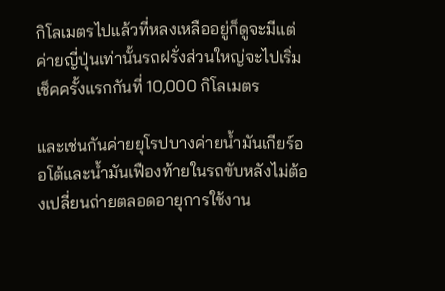กิโลเมตรไปแล้วที่หลงเหลืออยู่ก็ดูจะมีแต่ค่ายญี่ปุ่นเท่านั้นรถฝรั่งส่วนใหญ่จะไปเริ่มเช็คครั้งแรกกันที่ 10,000 กิโลเมตร

และเช่นกันค่ายยุโรปบางค่ายน้ำมันเกียร์ออโต้และน้ำมันเฟืองท้ายในรถขับหลังไม่ต้องเปลี่ยนถ่ายตลอดอายุการใช้งาน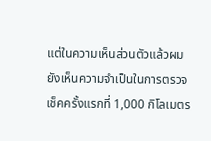แต่ในความเห็นส่วนตัวแล้วผมยังเห็นความจำเป็นในการตรวจเช็คครั้งแรกที่ 1,000 กิโลเมตร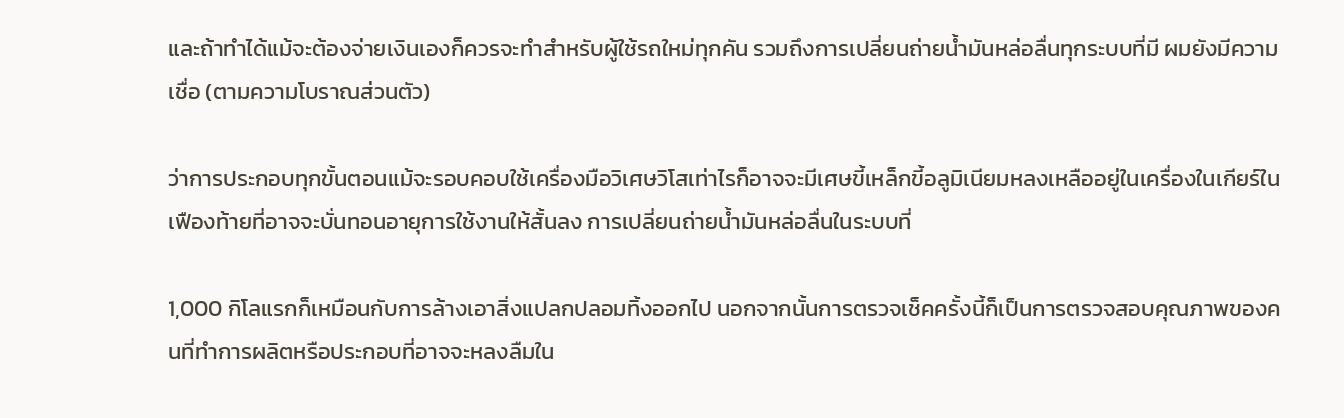และถ้าทำได้แม้จะต้องจ่ายเงินเองก็ควรจะทำสำหรับผู้ใช้รถใหม่ทุกคัน รวมถึงการเปลี่ยนถ่ายน้ำมันหล่อลื่นทุกระบบที่มี ผมยังมีความเชื่อ (ตามความโบราณส่วนตัว)

ว่าการประกอบทุกขั้นตอนแม้จะรอบคอบใช้เครื่องมือวิเศษวิโสเท่าไรก็อาจจะมีเศษขี้เหล็กขี้อลูมิเนียมหลงเหลืออยู่ในเครื่องในเกียร์ในเฟืองท้ายที่อาจจะบั่นทอนอายุการใช้งานให้สั้นลง การเปลี่ยนถ่ายน้ำมันหล่อลื่นในระบบที่

1,000 กิโลแรกก็เหมือนกับการล้างเอาสิ่งแปลกปลอมทิ้งออกไป นอกจากนั้นการตรวจเช็คครั้งนี้ก็เป็นการตรวจสอบคุณภาพของคนที่ทำการผลิตหรือประกอบที่อาจจะหลงลืมใน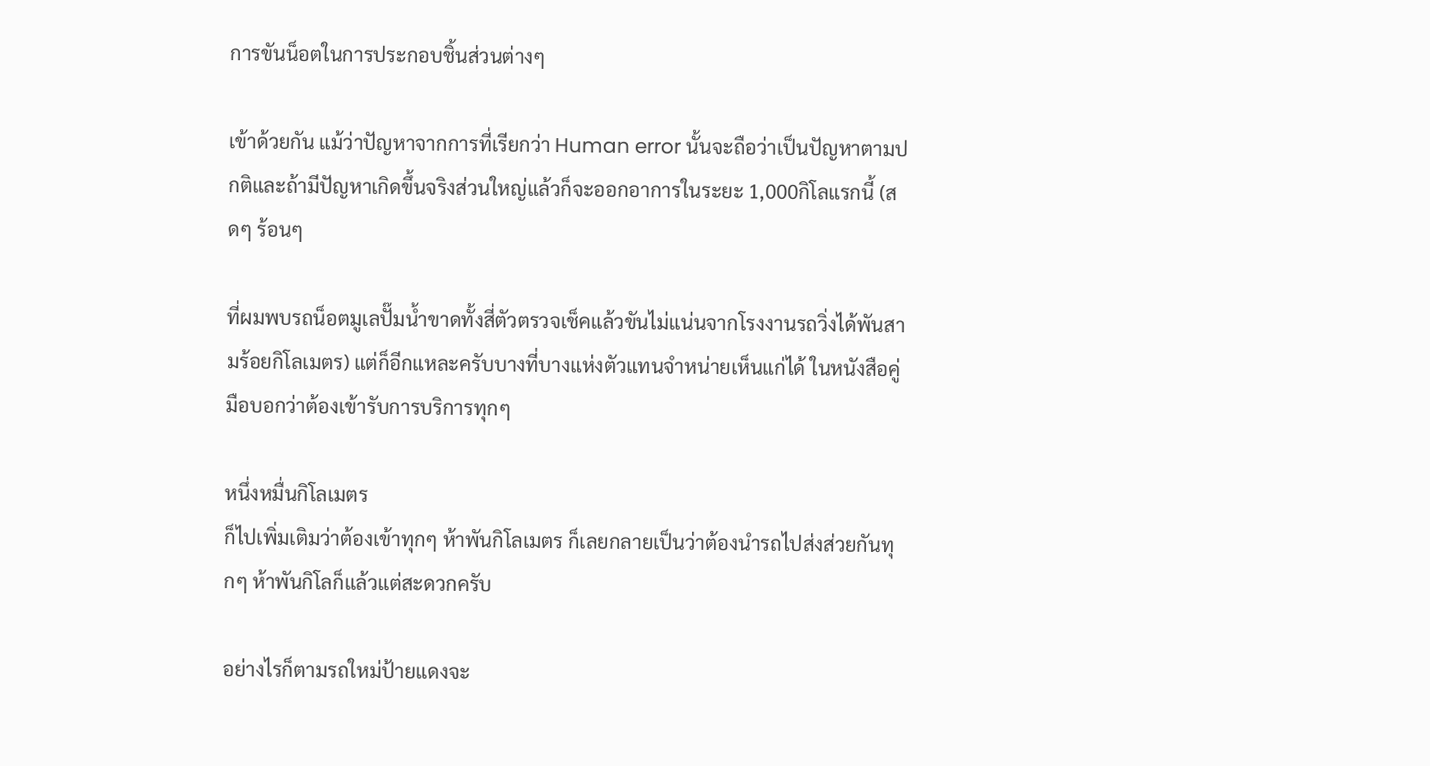การขันน็อตในการประกอบชิ้นส่วนต่างๆ

เข้าด้วยกัน แม้ว่าปัญหาจากการที่เรียกว่า Human error นั้นจะถือว่าเป็นปัญหาตามปกติและถ้ามีปัญหาเกิดขึ้นจริงส่วนใหญ่แล้วก็จะออกอาการในระยะ 1,000กิโลแรกนี้ (สดๆ ร้อนๆ

ที่ผมพบรถน็อตมูเลปั๊มน้ำขาดทั้งสี่ตัวตรวจเช็คแล้วขันไม่แน่นจากโรงงานรถวิ่งได้พันสามร้อยกิโลเมตร) แต่ก็อีกแหละครับบางที่บางแห่งตัวแทนจำหน่ายเห็นแก่ได้ ในหนังสือคู่มือบอกว่าต้องเข้ารับการบริการทุกๆ

หนึ่งหมื่นกิโลเมตร
ก็ไปเพิ่มเติมว่าต้องเข้าทุกๆ ห้าพันกิโลเมตร ก็เลยกลายเป็นว่าต้องนำรถไปส่งส่วยกันทุกๆ ห้าพันกิโลก็แล้วแต่สะดวกครับ

อย่างไรก็ตามรถใหม่ป้ายแดงจะ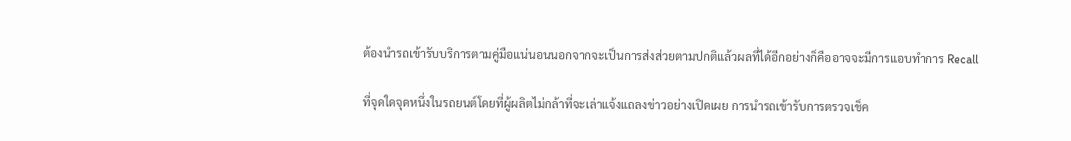ต้องนำรถเข้ารับบริการตามคู่มือแน่นอนนอกจากจะเป็นการส่งส่วยตามปกติแล้วผลที่ได้อีกอย่างก็คืออาจจะมีการแอบทำการ Recall

ที่จุดใดจุดหนึ่งในรถยนต์โดยที่ผู้ผลิตไม่กล้าที่จะเล่าแจ้งแถลงข่าวอย่างเปิดเผย การนำรถเข้ารับการตรวจเช็ค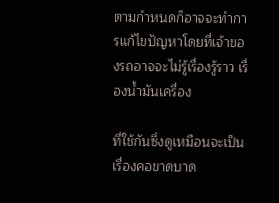ตามกำหนดก็อาจจะทำการแก้ไขปัญหาโดยที่เจ้าของรถอาจจะไม่รู้เรื่องรู้ราว เรื่องน้ำมันเครื่อง

ที่ใช้กันซึ่งดูเหมือนจะเป็นเรื่องคอขาดบาด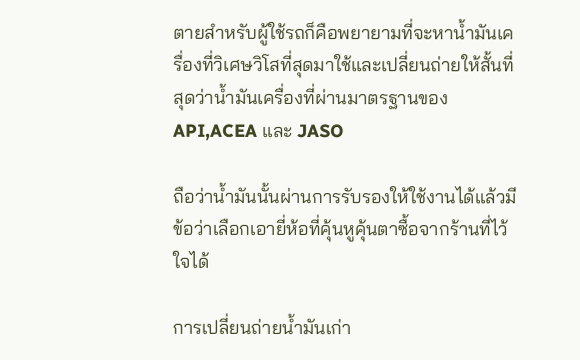ตายสำหรับผู้ใช้รถก็คือพยายามที่จะหาน้ำมันเครื่องที่วิเศษวิโสที่สุดมาใช้และเปลี่ยนถ่ายให้สั้นที่สุดว่าน้ำมันเครื่องที่ผ่านมาตรฐานของ API,ACEA และ JASO

ถือว่าน้ำมันนั้นผ่านการรับรองให้ใช้งานได้แล้วมีข้อว่าเลือกเอายี่ห้อที่คุ้นหูคุ้นตาซื้อจากร้านที่ไว้ใจได้

การเปลี่ยนถ่ายน้ำมันเก่า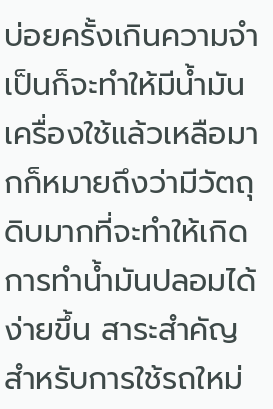บ่อยครั้งเกินความจำเป็นก็จะทำให้มีน้ำมันเครื่องใช้แล้วเหลือมากก็หมายถึงว่ามีวัตถุดิบมากที่จะทำให้เกิดการทำน้ำมันปลอมได้ง่ายขึ้น สาระสำคัญสำหรับการใช้รถใหม่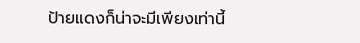ป้ายแดงก็น่าจะมีเพียงเท่านี้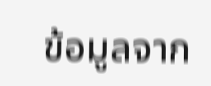ข้อมูลจาก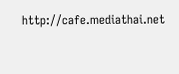http://cafe.mediathai.net